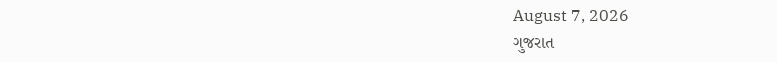August 7, 2026
ગુજરાત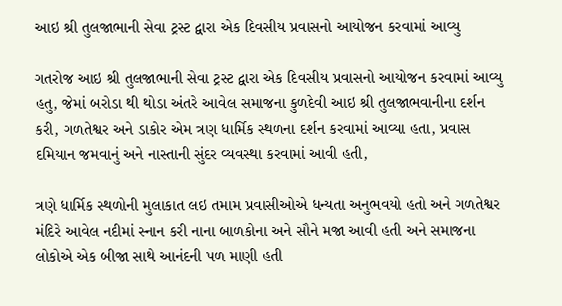આઇ શ્રી તુલજાભાની સેવા ટ્રસ્ટ દ્વારા એક દિવસીય પ્રવાસનો આયોજન કરવામાં આવ્યુ

ગતરોજ આઇ શ્રી તુલજાભાની સેવા ટ્રસ્ટ દ્વારા એક દિવસીય પ્રવાસનો આયોજન કરવામાં આવ્યુ હતુ, જેમાં બરોડા થી થોડા અંતરે આવેલ સમાજના કુળદેવી આઇ શ્રી તુલજાભવાનીના દર્શન કરી, ગળતેશ્વર અને ડાકોર એમ ત્રણ ધાર્મિક સ્થળના દર્શન કરવામાં આવ્યા હતા, પ્રવાસ દમિયાન જમવાનું અને નાસ્તાની સુંદર વ્યવસ્થા કરવામાં આવી હતી,

ત્રણે ધાર્મિક સ્થળોની મુલાકાત લઇ તમામ પ્રવાસીઓએ ધન્યતા અનુભવયો હતો અને ગળતેશ્વર મંદિરે આવેલ નદીમાં સ્નાન કરી નાના બાળકોના અને સૌને મજા આવી હતી અને સમાજના લોકોએ એક બીજા સાથે આનંદની પળ માણી હતી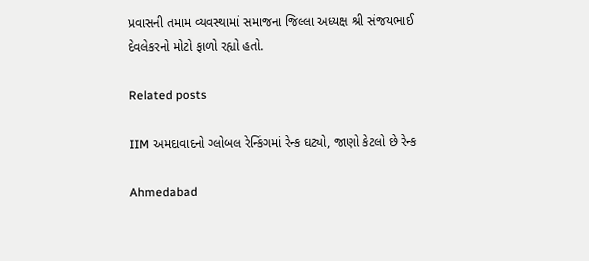પ્રવાસની તમામ વ્યવસ્થામાં સમાજના જિલ્લા અધ્યક્ષ શ્રી સંજયભાઈ દેવલેકરનો મોટો ફાળો રહ્યો હતો.

Related posts

IIM અમદાવાદનો ગ્લોબલ રેન્કિંગમાં રેન્ક ઘટ્યો, જાણો કેટલો છે રેન્ક

Ahmedabad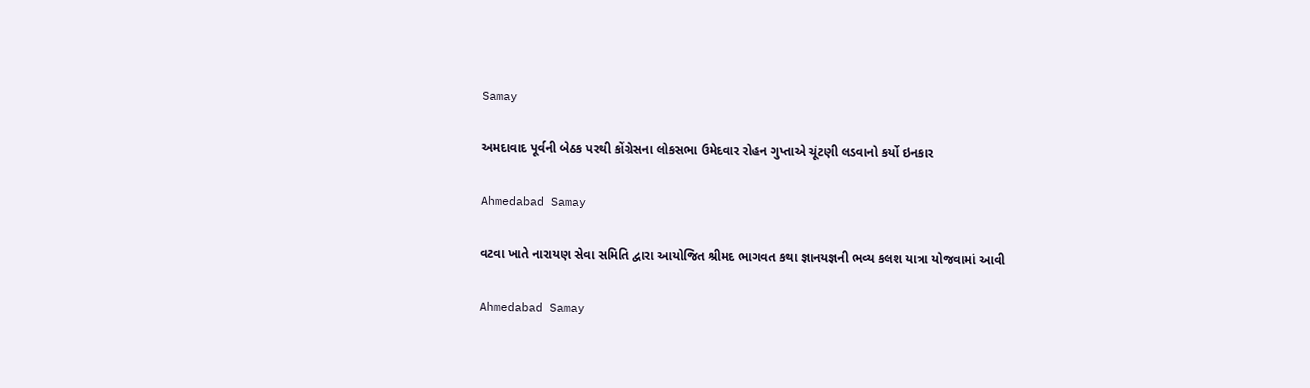Samay

અમદાવાદ પૂર્વની બેઠક પરથી કોંગ્રેસના લોકસભા ઉમેદવાર રોહન ગુપ્તાએ ચૂંટણી લડવાનો કર્યો ઇનકાર

Ahmedabad Samay

વટવા ખાતે નારાયણ સેવા સમિતિ દ્વારા આયોજિત શ્રીમદ ભાગવત કથા જ્ઞાનયજ્ઞની ભવ્ય કલશ યાત્રા યોજવામાં આવી

Ahmedabad Samay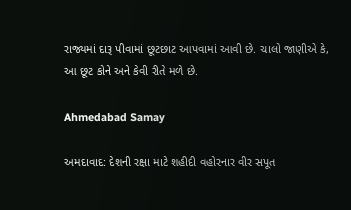રાજ્યમાં દારૂ પીવામાં છૂટછાટ આપવામાં આવી છે. ચાલો જાણીએ કે, આ છૂટ કોને અને કેવી રીતે મળે છે.

Ahmedabad Samay

અમદાવાદ: દેશની રક્ષા માટે શહીદી વહોરનાર વીર સપૂત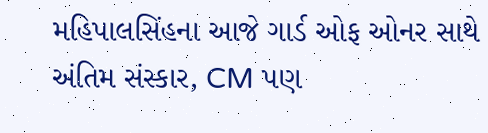મહિપાલસિંહના આજે ગાર્ડ ઓફ ઓનર સાથે અંતિમ સંસ્કાર, CM પણ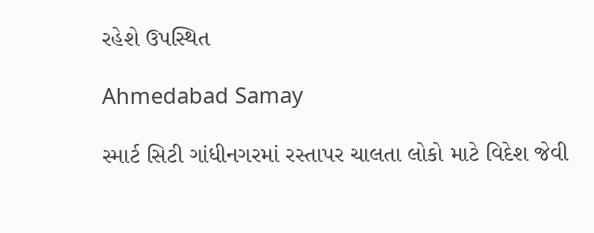રહેશે ઉપસ્થિત

Ahmedabad Samay

સ્માર્ટ સિટી ગાંધીનગરમાં રસ્તાપર ચાલતા લોકો માટે વિદેશ જેવી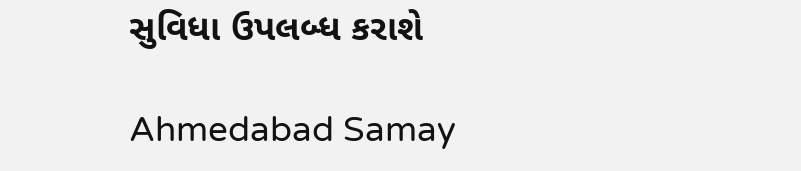સુવિધા ઉપલબ્ધ કરાશે

Ahmedabad Samay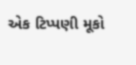એક ટિપ્પણી મૂકો